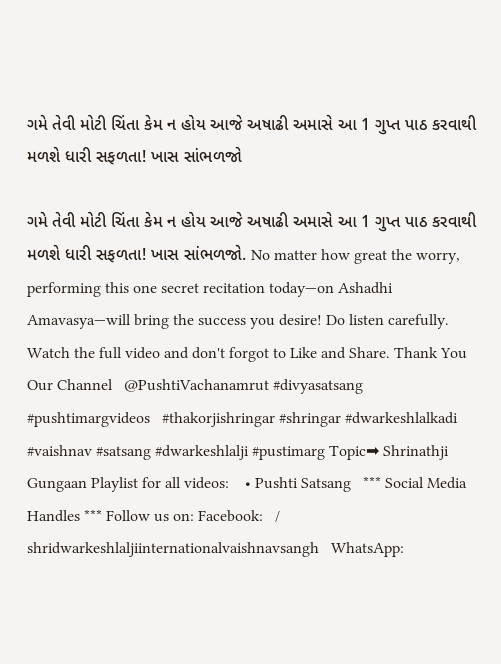ગમે તેવી મોટી ચિંતા કેમ ન હોય આજે અષાઢી અમાસે આ 1 ગુપ્ત પાઠ કરવાથી મળશે ધારી સફળતા! ખાસ સાંભળજો

ગમે તેવી મોટી ચિંતા કેમ ન હોય આજે અષાઢી અમાસે આ 1 ગુપ્ત પાઠ કરવાથી મળશે ધારી સફળતા! ખાસ સાંભળજો. No matter how great the worry, performing this one secret recitation today—on Ashadhi Amavasya—will bring the success you desire! Do listen carefully. Watch the full video and don't forgot to Like and Share. Thank You Our Channel   @PushtiVachanamrut #divyasatsang #pushtimargvideos   #thakorjishringar #shringar #dwarkeshlalkadi #vaishnav #satsang #dwarkeshlalji #pustimarg Topic➡ Shrinathji Gungaan Playlist for all videos:    • Pushti Satsang   *** Social Media Handles *** Follow us on: Facebook:   / shridwarkeshlaljiinternationalvaishnavsangh   WhatsApp: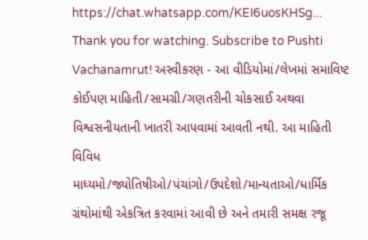https://chat.whatsapp.com/KEI6uosKHSg... Thank you for watching. Subscribe to Pushti Vachanamrut! અસ્વીકરણ - આ વીડિયોમાં/લેખમાં સમાવિષ્ટ કોઈપણ માહિતી/સામગ્રી/ગણતરીની ચોકસાઈ અથવા વિશ્વસનીયતાની ખાતરી આપવામાં આવતી નથી. આ માહિતી વિવિધ માધ્યમો/જ્યોતિષીઓ/પંચાંગો/ઉપદેશો/માન્યતાઓ/ધાર્મિક ગ્રંથોમાંથી એકત્રિત કરવામાં આવી છે અને તમારી સમક્ષ રજૂ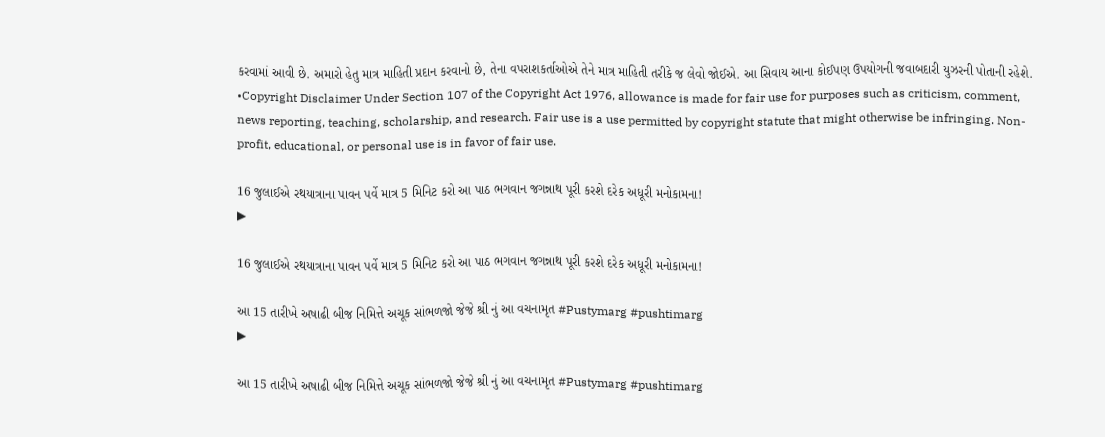કરવામાં આવી છે. અમારો હેતુ માત્ર માહિતી પ્રદાન કરવાનો છે, તેના વપરાશકર્તાઓએ તેને માત્ર માહિતી તરીકે જ લેવો જોઈએ. આ સિવાય આના કોઈપણ ઉપયોગની જવાબદારી યુઝરની પોતાની રહેશે. •Copyright Disclaimer Under Section 107 of the Copyright Act 1976, allowance is made for fair use for purposes such as criticism, comment, news reporting, teaching, scholarship, and research. Fair use is a use permitted by copyright statute that might otherwise be infringing. Non-profit, educational, or personal use is in favor of fair use.

16 જુલાઈએ રથયાત્રાના પાવન પર્વે માત્ર 5 મિનિટ કરો આ પાઠ ભગવાન જગન્નાથ પૂરી કરશે દરેક અધૂરી મનોકામના!
▶

16 જુલાઈએ રથયાત્રાના પાવન પર્વે માત્ર 5 મિનિટ કરો આ પાઠ ભગવાન જગન્નાથ પૂરી કરશે દરેક અધૂરી મનોકામના!

આ 15 તારીખે અષાઢી બીજ નિમિત્તે અચૂક સાંભળજો જેજે શ્રી નું આ વચનામૃત #Pustymarg #pushtimarg
▶

આ 15 તારીખે અષાઢી બીજ નિમિત્તે અચૂક સાંભળજો જેજે શ્રી નું આ વચનામૃત #Pustymarg #pushtimarg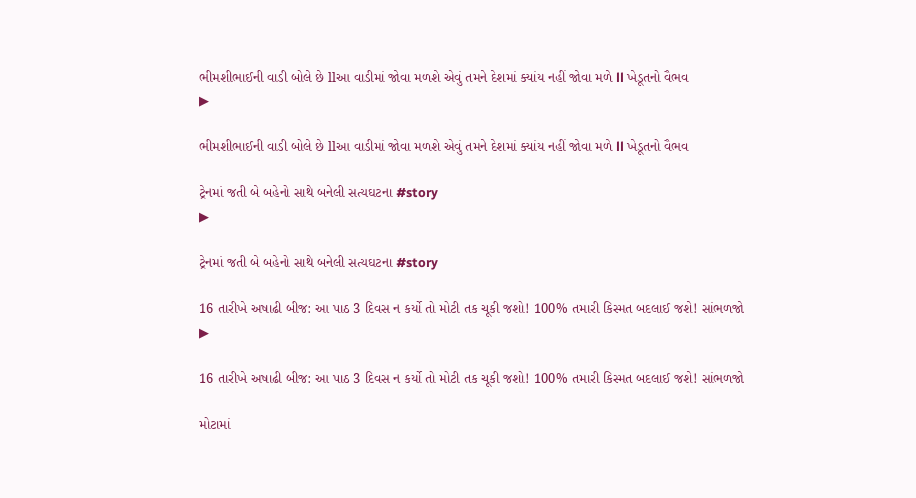ભીમશીભાઈની વાડી બોલે છે llઆ વાડીમાં જોવા મળશે એવું તમને દેશમાં ક્યાંય નહીં જોવા મળે ll ખેડૂતનો વૈભવ
▶

ભીમશીભાઈની વાડી બોલે છે llઆ વાડીમાં જોવા મળશે એવું તમને દેશમાં ક્યાંય નહીં જોવા મળે ll ખેડૂતનો વૈભવ

ટ્રેનમાં જતી બે બહેનો સાથે બનેલી સત્યઘટના #story
▶

ટ્રેનમાં જતી બે બહેનો સાથે બનેલી સત્યઘટના #story

16 તારીખે અષાઢી બીજ: આ પાઠ 3 દિવસ ન કર્યો તો મોટી તક ચૂકી જશો! 100% તમારી કિસ્મત બદલાઈ જશે! સાંભળજો
▶

16 તારીખે અષાઢી બીજ: આ પાઠ 3 દિવસ ન કર્યો તો મોટી તક ચૂકી જશો! 100% તમારી કિસ્મત બદલાઈ જશે! સાંભળજો

મોટામાં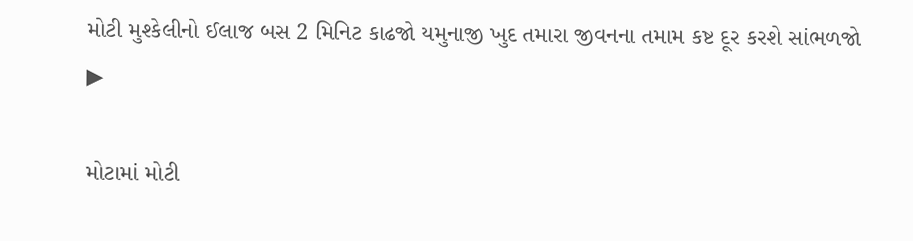મોટી મુશ્કેલીનો ઈલાજ બસ 2 મિનિટ કાઢજો યમુનાજી ખુદ તમારા જીવનના તમામ કષ્ટ દૂર કરશે સાંભળજો
▶

મોટામાં મોટી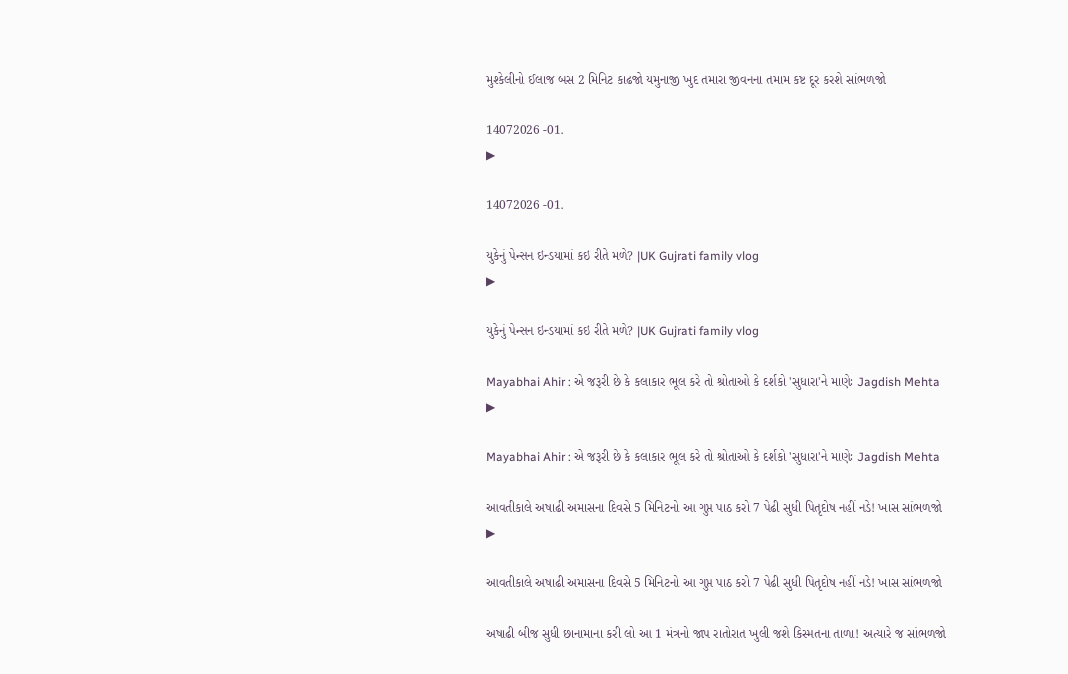મુશ્કેલીનો ઈલાજ બસ 2 મિનિટ કાઢજો યમુનાજી ખુદ તમારા જીવનના તમામ કષ્ટ દૂર કરશે સાંભળજો

14072026 -01.
▶

14072026 -01.

યુકેનું પેન્સન ઇન્ડયામાં કઇ રીતે મળે? |UK Gujrati family vlog
▶

યુકેનું પેન્સન ઇન્ડયામાં કઇ રીતે મળે? |UK Gujrati family vlog

Mayabhai Ahir : એ જરૂરી છે કે કલાકાર ભૂલ કરે તો શ્રોતાઓ કે દર્શકો 'સુધારા'ને માણેઃ Jagdish Mehta
▶

Mayabhai Ahir : એ જરૂરી છે કે કલાકાર ભૂલ કરે તો શ્રોતાઓ કે દર્શકો 'સુધારા'ને માણેઃ Jagdish Mehta

આવતીકાલે અષાઢી અમાસના દિવસે 5 મિનિટનો આ ગુપ્ત પાઠ કરો 7 પેઢી સુધી પિતૃદોષ નહીં નડે! ખાસ સાંભળજો
▶

આવતીકાલે અષાઢી અમાસના દિવસે 5 મિનિટનો આ ગુપ્ત પાઠ કરો 7 પેઢી સુધી પિતૃદોષ નહીં નડે! ખાસ સાંભળજો

અષાઢી બીજ સુધી છાનામાના કરી લો આ 1 મંત્રનો જાપ રાતોરાત ખુલી જશે કિસ્મતના તાળા! અત્યારે જ સાંભળજો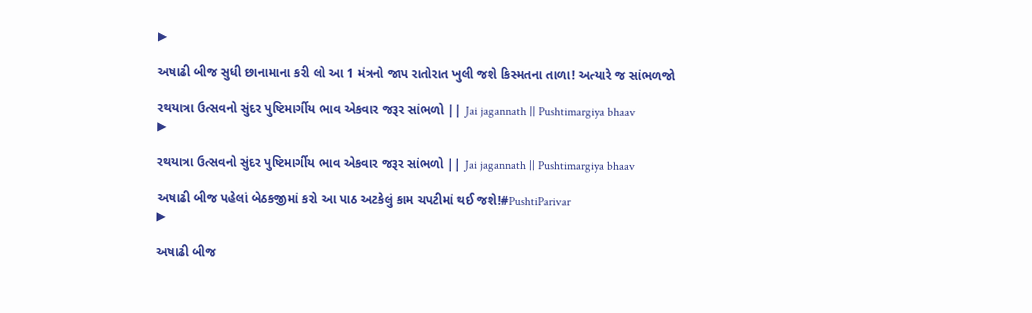▶

અષાઢી બીજ સુધી છાનામાના કરી લો આ 1 મંત્રનો જાપ રાતોરાત ખુલી જશે કિસ્મતના તાળા! અત્યારે જ સાંભળજો

રથયાત્રા ઉત્સવનો સુંદર પુષ્ટિમાર્ગીય ભાવ એકવાર જરૂર સાંભળો || Jai jagannath || Pushtimargiya bhaav
▶

રથયાત્રા ઉત્સવનો સુંદર પુષ્ટિમાર્ગીય ભાવ એકવાર જરૂર સાંભળો || Jai jagannath || Pushtimargiya bhaav

અષાઢી બીજ પહેલાં બેઠકજીમાં કરો આ પાઠ અટકેલું કામ ચપટીમાં થઈ જશે!#PushtiParivar
▶

અષાઢી બીજ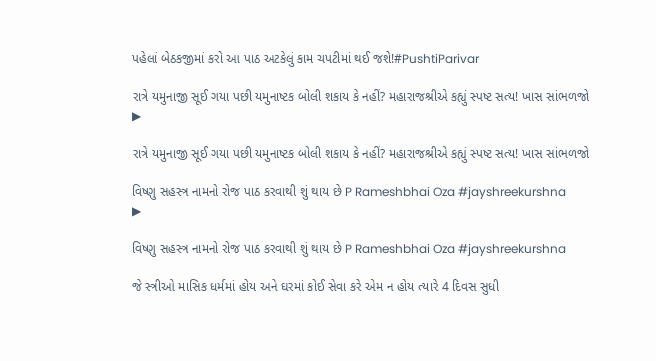પહેલાં બેઠકજીમાં કરો આ પાઠ અટકેલું કામ ચપટીમાં થઈ જશે!#PushtiParivar

રાત્રે યમુનાજી સૂઈ ગયા પછી યમુનાષ્ટક બોલી શકાય કે નહીં? મહારાજશ્રીએ કહ્યું સ્પષ્ટ સત્ય! ખાસ સાંભળજો
▶

રાત્રે યમુનાજી સૂઈ ગયા પછી યમુનાષ્ટક બોલી શકાય કે નહીં? મહારાજશ્રીએ કહ્યું સ્પષ્ટ સત્ય! ખાસ સાંભળજો

વિષ્ણુ સહસ્ત્ર નામનો રોજ પાઠ કરવાથી શું થાય છે P Rameshbhai Oza #jayshreekurshna
▶

વિષ્ણુ સહસ્ત્ર નામનો રોજ પાઠ કરવાથી શું થાય છે P Rameshbhai Oza #jayshreekurshna

જે સ્ત્રીઓ માસિક ધર્મમાં હોય અને ઘરમાં કોઈ સેવા કરે એમ ન હોય ત્યારે 4 દિવસ સુધી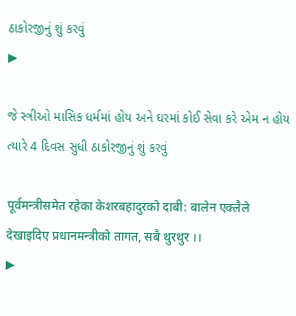ઠાકોરજીનું શું કરવું
▶

જે સ્ત્રીઓ માસિક ધર્મમાં હોય અને ઘરમાં કોઈ સેવા કરે એમ ન હોય ત્યારે 4 દિવસ સુધી ઠાકોરજીનું શું કરવું

पूर्वमन्त्रीसमेत रहेका केशरबहादुरको दाबी: बालेन एक्लैले देखाइदिए प्रधानमन्त्रीको तागत, सबै थुरथुर ।।
▶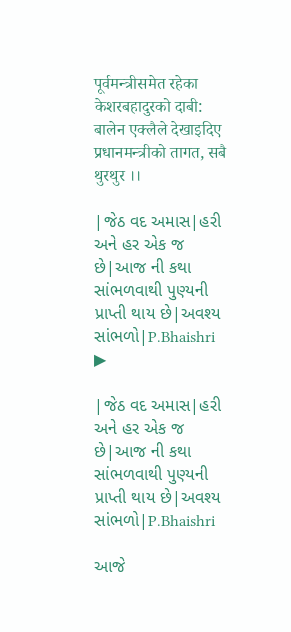पूर्वमन्त्रीसमेत रहेका केशरबहादुरको दाबी: बालेन एक्लैले देखाइदिए प्रधानमन्त्रीको तागत, सबै थुरथुर ।।

|જેઠ વદ અમાસ|હરી અને હર એક જ છે|આજ ની કથા સાંભળવાથી પુણ્યની પ્રાપ્તી થાય છે|અવશ્ય સાંભળો|P.Bhaishri
▶

|જેઠ વદ અમાસ|હરી અને હર એક જ છે|આજ ની કથા સાંભળવાથી પુણ્યની પ્રાપ્તી થાય છે|અવશ્ય સાંભળો|P.Bhaishri

આજે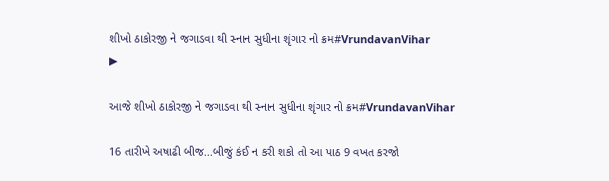શીખો ઠાકોરજી ને જગાડવા થી સ્નાન સુધીના શૃંગાર નો ક્રમ#VrundavanVihar
▶

આજે શીખો ઠાકોરજી ને જગાડવા થી સ્નાન સુધીના શૃંગાર નો ક્રમ#VrundavanVihar

16 તારીખે અષાઢી બીજ...બીજું કંઈ ન કરી શકો તો આ પાઠ 9 વખત કરજો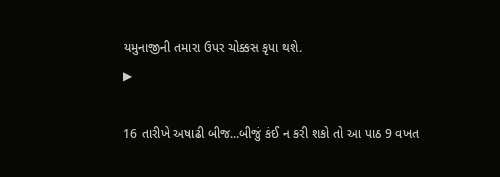યમુનાજીની તમારા ઉપર ચોક્કસ કૃપા થશે.
▶

16 તારીખે અષાઢી બીજ...બીજું કંઈ ન કરી શકો તો આ પાઠ 9 વખત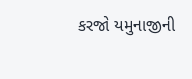કરજો યમુનાજીની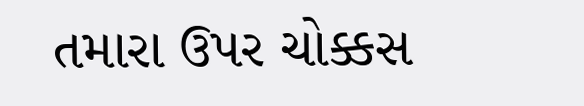તમારા ઉપર ચોક્કસ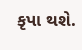કૃપા થશે.